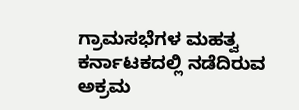ಗ್ರಾಮಸಭೆಗಳ ಮಹತ್ವ ಕರ್ನಾಟಕದಲ್ಲಿ ನಡೆದಿರುವ ಅಕ್ರಮ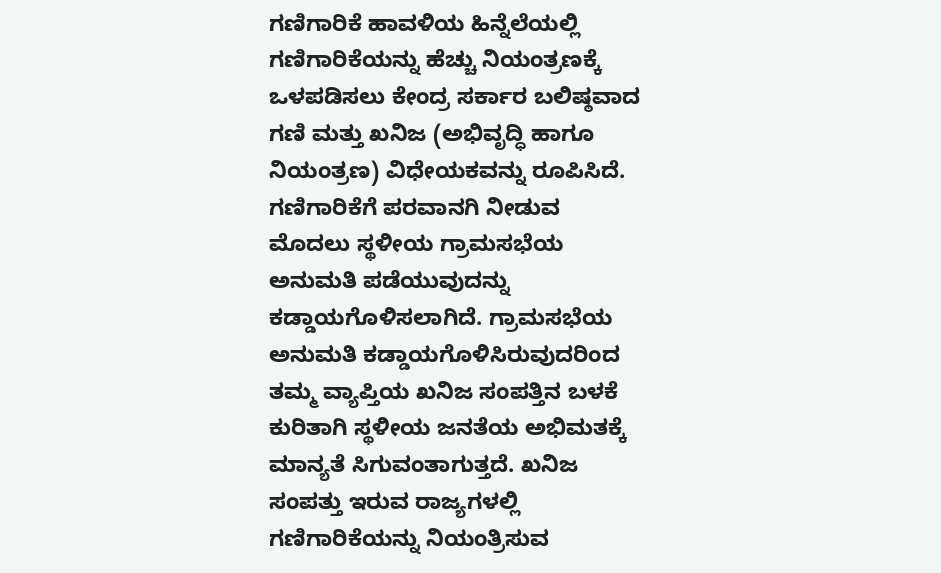ಗಣಿಗಾರಿಕೆ ಹಾವಳಿಯ ಹಿನ್ನೆಲೆಯಲ್ಲಿ ಗಣಿಗಾರಿಕೆಯನ್ನು ಹೆಚ್ಚು ನಿಯಂತ್ರಣಕ್ಕೆ ಒಳಪಡಿಸಲು ಕೇಂದ್ರ ಸರ್ಕಾರ ಬಲಿಷ್ಠವಾದ ಗಣಿ ಮತ್ತು ಖನಿಜ (ಅಭಿವೃದ್ಧಿ ಹಾಗೂ ನಿಯಂತ್ರಣ) ವಿಧೇಯಕವನ್ನು ರೂಪಿಸಿದೆ. ಗಣಿಗಾರಿಕೆಗೆ ಪರವಾನಗಿ ನೀಡುವ ಮೊದಲು ಸ್ಥಳೀಯ ಗ್ರಾಮಸಭೆಯ ಅನುಮತಿ ಪಡೆಯುವುದನ್ನು ಕಡ್ಡಾಯಗೊಳಿಸಲಾಗಿದೆ. ಗ್ರಾಮಸಭೆಯ ಅನುಮತಿ ಕಡ್ಡಾಯಗೊಳಿಸಿರುವುದರಿಂದ ತಮ್ಮ ವ್ಯಾಪ್ತಿಯ ಖನಿಜ ಸಂಪತ್ತಿನ ಬಳಕೆ ಕುರಿತಾಗಿ ಸ್ಥಳೀಯ ಜನತೆಯ ಅಭಿಮತಕ್ಕೆ ಮಾನ್ಯತೆ ಸಿಗುವಂತಾಗುತ್ತದೆ. ಖನಿಜ ಸಂಪತ್ತು ಇರುವ ರಾಜ್ಯಗಳಲ್ಲಿ ಗಣಿಗಾರಿಕೆಯನ್ನು ನಿಯಂತ್ರಿಸುವ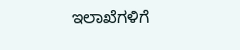ಇಲಾಖೆಗಳಿಗೆ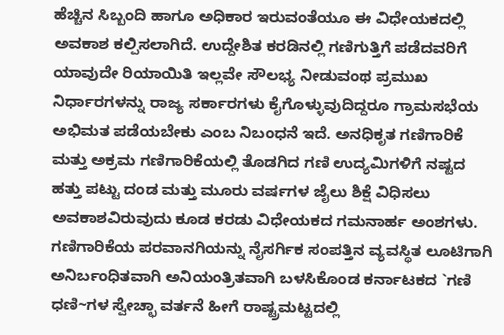ಹೆಚ್ಚಿನ ಸಿಬ್ಬಂದಿ ಹಾಗೂ ಅಧಿಕಾರ ಇರುವಂತೆಯೂ ಈ ವಿಧೇಯಕದಲ್ಲಿ ಅವಕಾಶ ಕಲ್ಪಿಸಲಾಗಿದೆ. ಉದ್ದೇಶಿತ ಕರಡಿನಲ್ಲಿ ಗಣಿಗುತ್ತಿಗೆ ಪಡೆದವರಿಗೆ ಯಾವುದೇ ರಿಯಾಯಿತಿ ಇಲ್ಲವೇ ಸೌಲಭ್ಯ ನೀಡುವಂಥ ಪ್ರಮುಖ ನಿರ್ಧಾರಗಳನ್ನು ರಾಜ್ಯ ಸರ್ಕಾರಗಳು ಕೈಗೊಳ್ಳುವುದಿದ್ದರೂ ಗ್ರಾಮಸಭೆಯ ಅಭಿಮತ ಪಡೆಯಬೇಕು ಎಂಬ ನಿಬಂಧನೆ ಇದೆ. ಅನಧಿಕೃತ ಗಣಿಗಾರಿಕೆ ಮತ್ತು ಅಕ್ರಮ ಗಣಿಗಾರಿಕೆಯಲ್ಲಿ ತೊಡಗಿದ ಗಣಿ ಉದ್ಯಮಿಗಳಿಗೆ ನಷ್ಟದ ಹತ್ತು ಪಟ್ಟು ದಂಡ ಮತ್ತು ಮೂರು ವರ್ಷಗಳ ಜೈಲು ಶಿಕ್ಷೆ ವಿಧಿಸಲು ಅವಕಾಶವಿರುವುದು ಕೂಡ ಕರಡು ವಿಧೇಯಕದ ಗಮನಾರ್ಹ ಅಂಶಗಳು. ಗಣಿಗಾರಿಕೆಯ ಪರವಾನಗಿಯನ್ನು ನೈಸರ್ಗಿಕ ಸಂಪತ್ತಿನ ವ್ಯವಸ್ಥಿತ ಲೂಟಿಗಾಗಿ ಅನಿರ್ಬಂಧಿತವಾಗಿ ಅನಿಯಂತ್ರಿತವಾಗಿ ಬಳಸಿಕೊಂಡ ಕರ್ನಾಟಕದ `ಗಣಿ ಧಣಿ~ಗಳ ಸ್ವೇಚ್ಛಾ ವರ್ತನೆ ಹೀಗೆ ರಾಷ್ಟ್ರಮಟ್ಟದಲ್ಲಿ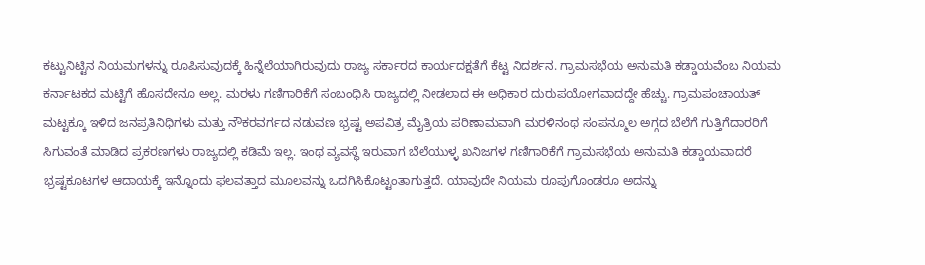ಕಟ್ಟುನಿಟ್ಟಿನ ನಿಯಮಗಳನ್ನು ರೂಪಿಸುವುದಕ್ಕೆ ಹಿನ್ನೆಲೆಯಾಗಿರುವುದು ರಾಜ್ಯ ಸರ್ಕಾರದ ಕಾರ್ಯದಕ್ಷತೆಗೆ ಕೆಟ್ಟ ನಿದರ್ಶನ. ಗ್ರಾಮಸಭೆಯ ಅನುಮತಿ ಕಡ್ಡಾಯವೆಂಬ ನಿಯಮ ಕರ್ನಾಟಕದ ಮಟ್ಟಿಗೆ ಹೊಸದೇನೂ ಅಲ್ಲ. ಮರಳು ಗಣಿಗಾರಿಕೆಗೆ ಸಂಬಂಧಿಸಿ ರಾಜ್ಯದಲ್ಲಿ ನೀಡಲಾದ ಈ ಅಧಿಕಾರ ದುರುಪಯೋಗವಾದದ್ದೇ ಹೆಚ್ಚು. ಗ್ರಾಮಪಂಚಾಯತ್ ಮಟ್ಟಕ್ಕೂ ಇಳಿದ ಜನಪ್ರತಿನಿಧಿಗಳು ಮತ್ತು ನೌಕರವರ್ಗದ ನಡುವಣ ಭ್ರಷ್ಟ ಅಪವಿತ್ರ ಮೈತ್ರಿಯ ಪರಿಣಾಮವಾಗಿ ಮರಳಿನಂಥ ಸಂಪನ್ಮೂಲ ಅಗ್ಗದ ಬೆಲೆಗೆ ಗುತ್ತಿಗೆದಾರರಿಗೆ ಸಿಗುವಂತೆ ಮಾಡಿದ ಪ್ರಕರಣಗಳು ರಾಜ್ಯದಲ್ಲಿ ಕಡಿಮೆ ಇಲ್ಲ. ಇಂಥ ವ್ಯವಸ್ಥೆ ಇರುವಾಗ ಬೆಲೆಯುಳ್ಳ ಖನಿಜಗಳ ಗಣಿಗಾರಿಕೆಗೆ ಗ್ರಾಮಸಭೆಯ ಅನುಮತಿ ಕಡ್ಡಾಯವಾದರೆ ಭ್ರಷ್ಟಕೂಟಗಳ ಆದಾಯಕ್ಕೆ ಇನ್ನೊಂದು ಫಲವತ್ತಾದ ಮೂಲವನ್ನು ಒದಗಿಸಿಕೊಟ್ಟಂತಾಗುತ್ತದೆ. ಯಾವುದೇ ನಿಯಮ ರೂಪುಗೊಂಡರೂ ಅದನ್ನು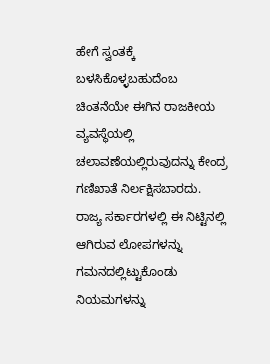ಹೇಗೆ ಸ್ವಂತಕ್ಕೆ ಬಳಸಿಕೊಳ್ಳಬಹುದೆಂಬ ಚಿಂತನೆಯೇ ಈಗಿನ ರಾಜಕೀಯ ವ್ಯವಸ್ಥೆಯಲ್ಲಿ ಚಲಾವಣೆಯಲ್ಲಿರುವುದನ್ನು ಕೇಂದ್ರ ಗಣಿಖಾತೆ ನಿರ್ಲಕ್ಷಿಸಬಾರದು. ರಾಜ್ಯ ಸರ್ಕಾರಗಳಲ್ಲಿ ಈ ನಿಟ್ಟಿನಲ್ಲಿ ಆಗಿರುವ ಲೋಪಗಳನ್ನು ಗಮನದಲ್ಲಿಟ್ಟುಕೊಂಡು ನಿಯಮಗಳನ್ನು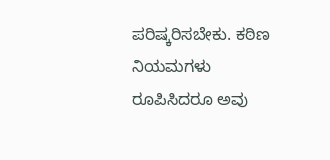ಪರಿಷ್ಕರಿಸಬೇಕು. ಕಠಿಣ ನಿಯಮಗಳು ರೂಪಿಸಿದರೂ ಅವು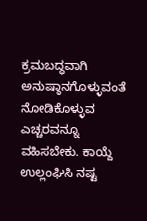ಕ್ರಮಬದ್ಧವಾಗಿ ಅನುಷ್ಠಾನಗೊಳ್ಳುವಂತೆ ನೋಡಿಕೊಳ್ಳುವ ಎಚ್ಚರವನ್ನೂ ವಹಿಸಬೇಕು. ಕಾಯ್ದೆ ಉಲ್ಲಂಘಿಸಿ ನಷ್ಟ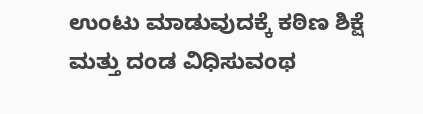ಉಂಟು ಮಾಡುವುದಕ್ಕೆ ಕಠಿಣ ಶಿಕ್ಷೆ ಮತ್ತು ದಂಡ ವಿಧಿಸುವಂಥ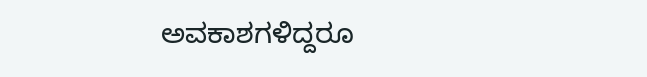ಅವಕಾಶಗಳಿದ್ದರೂ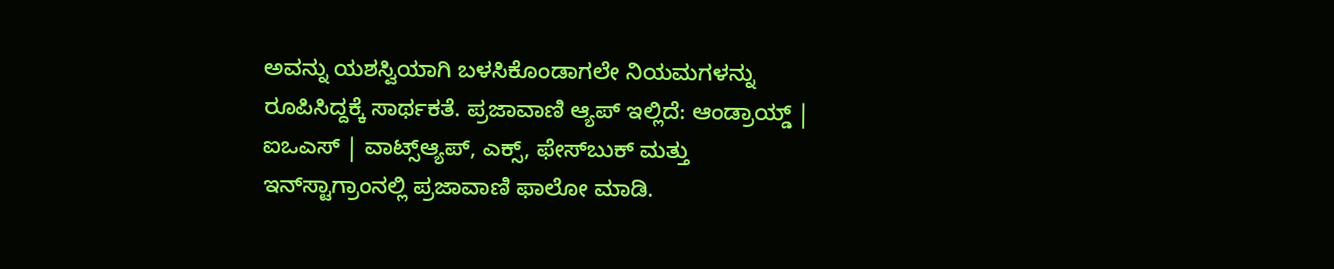ಅವನ್ನು ಯಶಸ್ವಿಯಾಗಿ ಬಳಸಿಕೊಂಡಾಗಲೇ ನಿಯಮಗಳನ್ನು ರೂಪಿಸಿದ್ದಕ್ಕೆ ಸಾರ್ಥಕತೆ. ಪ್ರಜಾವಾಣಿ ಆ್ಯಪ್ ಇಲ್ಲಿದೆ: ಆಂಡ್ರಾಯ್ಡ್ | ಐಒಎಸ್ | ವಾಟ್ಸ್ಆ್ಯಪ್, ಎಕ್ಸ್, ಫೇಸ್‌ಬುಕ್ ಮತ್ತು ಇನ್‌ಸ್ಟಾಗ್ರಾಂನಲ್ಲಿ ಪ್ರಜಾವಾಣಿ ಫಾಲೋ ಮಾಡಿ.